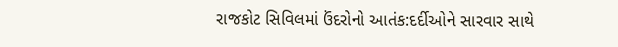રાજકોટ સિવિલમાં ઉંદરોનો આતંક:દર્દીઓને સારવાર સાથે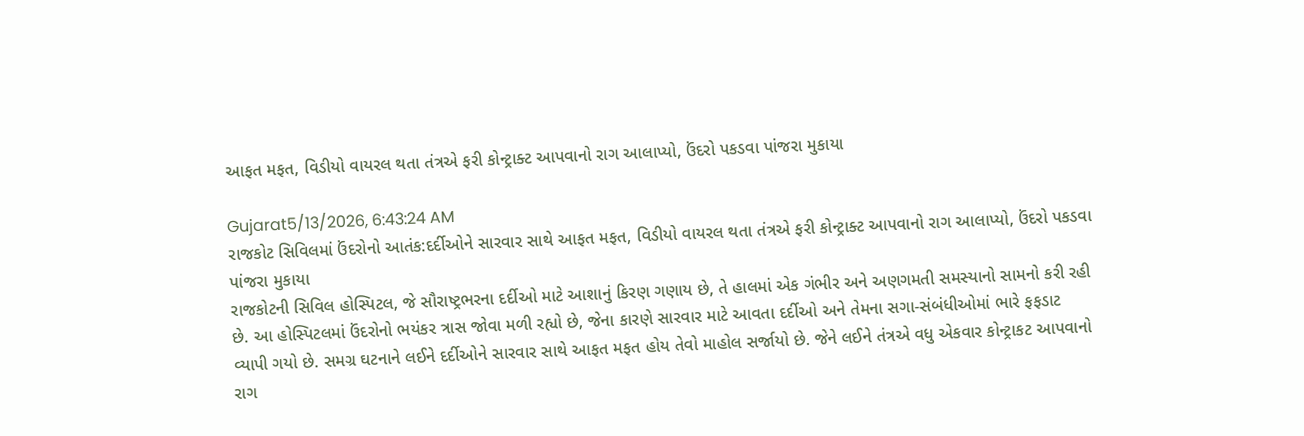આફત મફત, વિડીયો વાયરલ થતા તંત્રએ ફરી કોન્ટ્રાક્ટ આપવાનો રાગ આલાપ્યો, ઉંદરો પકડવા પાંજરા મુકાયા

Gujarat5/13/2026, 6:43:24 AM
રાજકોટ સિવિલમાં ઉંદરોનો આતંક:દર્દીઓને સારવાર સાથે આફત મફત, વિડીયો વાયરલ થતા તંત્રએ ફરી કોન્ટ્રાક્ટ આપવાનો રાગ આલાપ્યો, ઉંદરો પકડવા પાંજરા મુકાયા
રાજકોટની સિવિલ હોસ્પિટલ, જે સૌરાષ્ટ્રભરના દર્દીઓ માટે આશાનું કિરણ ગણાય છે, તે હાલમાં એક ગંભીર અને અણગમતી સમસ્યાનો સામનો કરી રહી છે. આ હોસ્પિટલમાં ઉંદરોનો ભયંકર ત્રાસ જોવા મળી રહ્યો છે, જેના કારણે સારવાર માટે આવતા દર્દીઓ અને તેમના સગા-સંબંધીઓમાં ભારે ફફડાટ વ્યાપી ગયો છે. સમગ્ર ઘટનાને લઈને દર્દીઓને સારવાર સાથે આફત મફત હોય તેવો માહોલ સર્જાયો છે. જેને લઈને તંત્રએ વધુ એકવાર કોન્ટ્રાકટ આપવાનો રાગ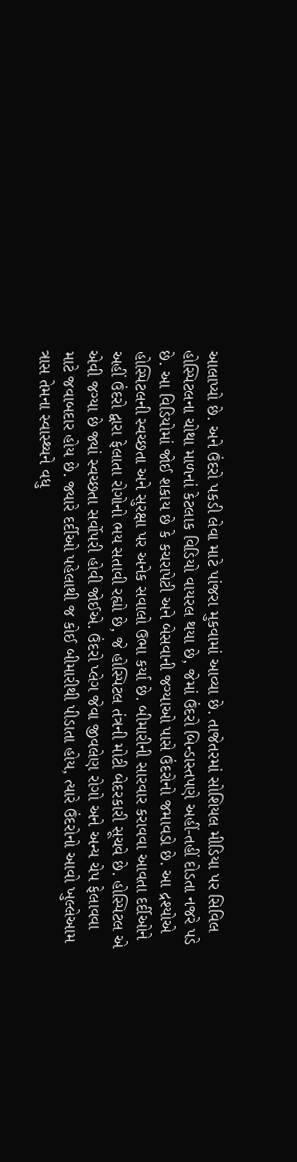આલાપ્યો છે. અને ઉંદરો પકડી લેવા માટે પાંજરા મુકવામાં આવ્યા છે. તાજેતરમાં સોશિયલ મીડિયા પર સિવિલ હોસ્પિટલના ચોથા માળનાં કેટલાક વિડિયો વાયરલ થયા છે, જેમાં ઉંદરો બિન્ડાસ્તપણે અહીં-તહીં દોડતા નજરે પડે છે. આ વિડિયોમાં જોઈ શકાય છે કે કચરાપેટી અને બેસવાની જગ્યાઓ પાસે ઉંદરોનો જમાવડો છે. આ દ્રશ્યોએ હોસ્પિટલની સ્વચ્છતા અને સુરક્ષા પર અનેક સવાલો ઉભા કર્યા છે. બીમારીની સારવાર કરાવવા આવતા દર્દીઓને અહીં ઉંદરો દ્વારા ફેલાતા રોગોનો ભય સતાવી રહ્યો છે, જે હોસ્પિટલ તંત્રની મોટી બેદરકારી સૂચવે છે. હોસ્પિટલ એ એવી જગ્યા છે જ્યાં સ્વચ્છતા સર્વોપરી હોવી જોઈએ. ઉંદરો પ્લેગ જેવા જીવલેણ રોગો અને અન્ય ચેપ ફેલાવવા માટે જવાબદાર હોય છે. જ્યારે દર્દીઓ પહેલાથી જ કોઈ બીમારીથી પીડાતા હોય, ત્યારે ઉંદરોનો આવો ખુલ્લેઆમ ત્રાસ તેમના સ્વાસ્થ્યને વધુ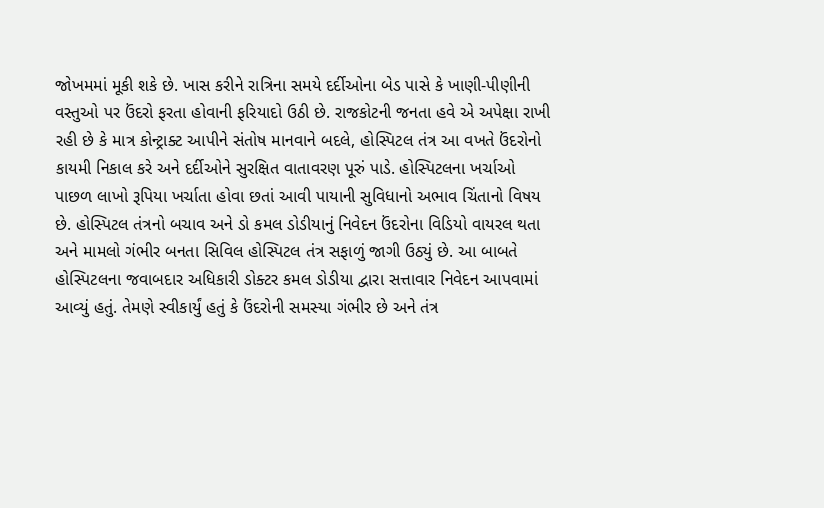જોખમમાં મૂકી શકે છે. ખાસ કરીને રાત્રિના સમયે દર્દીઓના બેડ પાસે કે ખાણી-પીણીની વસ્તુઓ પર ઉંદરો ફરતા હોવાની ફરિયાદો ઉઠી છે. રાજકોટની જનતા હવે એ અપેક્ષા રાખી રહી છે કે માત્ર કોન્ટ્રાક્ટ આપીને સંતોષ માનવાને બદલે, હોસ્પિટલ તંત્ર આ વખતે ઉંદરોનો કાયમી નિકાલ કરે અને દર્દીઓને સુરક્ષિત વાતાવરણ પૂરું પાડે. હોસ્પિટલના ખર્ચાઓ પાછળ લાખો રૂપિયા ખર્ચાતા હોવા છતાં આવી પાયાની સુવિધાનો અભાવ ચિંતાનો વિષય છે. હોસ્પિટલ તંત્રનો બચાવ અને ડો કમલ ડોડીયાનું નિવેદન ઉંદરોના વિડિયો વાયરલ થતા અને મામલો ગંભીર બનતા સિવિલ હોસ્પિટલ તંત્ર સફાળું જાગી ઉઠ્યું છે. આ બાબતે હોસ્પિટલના જવાબદાર અધિકારી ડોક્ટર કમલ ડોડીયા દ્વારા સત્તાવાર નિવેદન આપવામાં આવ્યું હતું. તેમણે સ્વીકાર્યું હતું કે ઉંદરોની સમસ્યા ગંભીર છે અને તંત્ર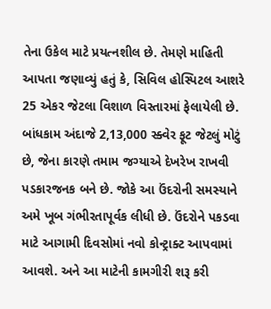તેના ઉકેલ માટે પ્રયત્નશીલ છે. તેમણે માહિતી આપતા જણાવ્યું હતું કે, સિવિલ હોસ્પિટલ આશરે 25 એકર જેટલા વિશાળ વિસ્તારમાં ફેલાયેલી છે. બાંધકામ અંદાજે 2,13,000 સ્ક્વેર ફૂટ જેટલું મોટું છે, જેના કારણે તમામ જગ્યાએ દેખરેખ રાખવી પડકારજનક બને છે. જોકે આ ઉંદરોની સમસ્યાને અમે ખૂબ ગંભીરતાપૂર્વક લીધી છે. ઉંદરોને પકડવા માટે આગામી દિવસોમાં નવો કોન્ટ્રાક્ટ આપવામાં આવશે. અને આ માટેની કામગીરી શરૂ કરી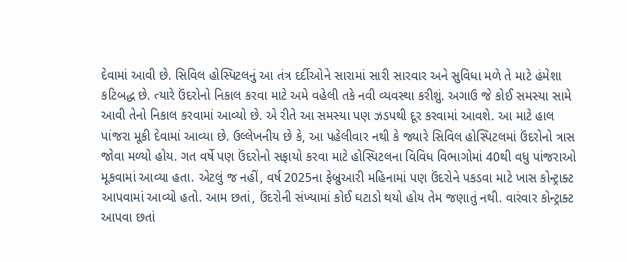દેવામાં આવી છે. સિવિલ હોસ્પિટલનું આ તંત્ર દર્દીઓને સારામાં સારી સારવાર અને સુવિધા મળે તે માટે હંમેશા કટિબદ્ધ છે. ત્યારે ઉંદરોનો નિકાલ કરવા માટે અમે વહેલી તકે નવી વ્યવસ્થા કરીશું. અગાઉ જે કોઈ સમસ્યા સામે આવી તેનો નિકાલ કરવામાં આવ્યો છે. એ રીતે આ સમસ્યા પણ ઝડપથી દૂર કરવામાં આવશે. આ માટે હાલ પાંજરા મૂકી દેવામાં આવ્યા છે. ઉલ્લેખનીય છે કે, આ પહેલીવાર નથી કે જ્યારે સિવિલ હોસ્પિટલમાં ઉંદરોનો ત્રાસ જોવા મળ્યો હોય. ગત વર્ષે પણ ઉંદરોનો સફાયો કરવા માટે હોસ્પિટલના વિવિધ વિભાગોમાં 40થી વધુ પાંજરાઓ મૂકવામાં આવ્યા હતા. એટલું જ નહીં, વર્ષ 2025ના ફેબ્રુઆરી મહિનામાં પણ ઉંદરોને પકડવા માટે ખાસ કોન્ટ્રાક્ટ આપવામાં આવ્યો હતો. આમ છતાં, ઉંદરોની સંખ્યામાં કોઈ ઘટાડો થયો હોય તેમ જણાતું નથી. વારંવાર કોન્ટ્રાક્ટ આપવા છતાં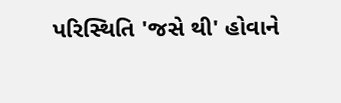પરિસ્થિતિ 'જસે થી' હોવાને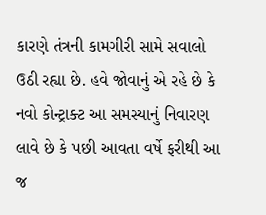કારણે તંત્રની કામગીરી સામે સવાલો ઉઠી રહ્યા છે. હવે જોવાનું એ રહે છે કે નવો કોન્ટ્રાક્ટ આ સમસ્યાનું નિવારણ લાવે છે કે પછી આવતા વર્ષે ફરીથી આ જ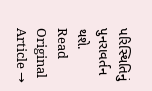પરિસ્થિતિનું પુનરાવર્તન થશે.
Read Original Article →